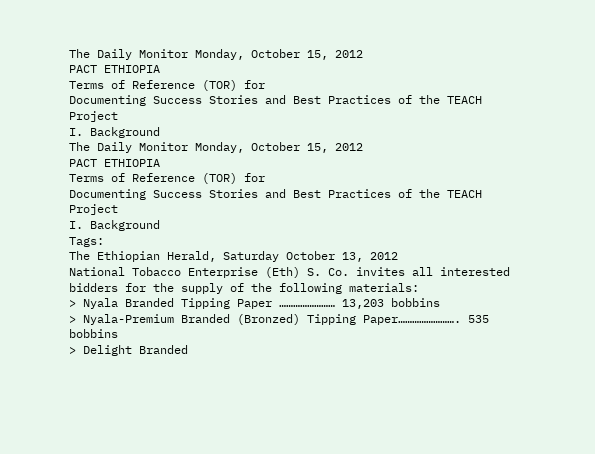The Daily Monitor Monday, October 15, 2012
PACT ETHIOPIA
Terms of Reference (TOR) for
Documenting Success Stories and Best Practices of the TEACH Project
I. Background
The Daily Monitor Monday, October 15, 2012
PACT ETHIOPIA
Terms of Reference (TOR) for
Documenting Success Stories and Best Practices of the TEACH Project
I. Background
Tags:
The Ethiopian Herald, Saturday October 13, 2012
National Tobacco Enterprise (Eth) S. Co. invites all interested bidders for the supply of the following materials:
> Nyala Branded Tipping Paper …………………… 13,203 bobbins
> Nyala-Premium Branded (Bronzed) Tipping Paper……………………. 535 bobbins
> Delight Branded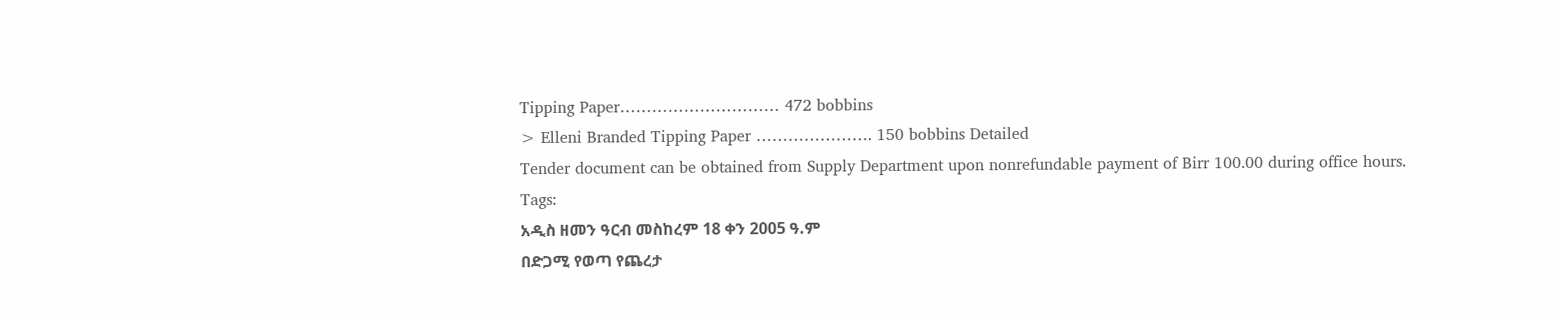Tipping Paper………………………… 472 bobbins
> Elleni Branded Tipping Paper …………………. 150 bobbins Detailed
Tender document can be obtained from Supply Department upon nonrefundable payment of Birr 100.00 during office hours.
Tags:
አዲስ ዘመን ዓርብ መስከረም 18 ቀን 2005 ዓ.ም
በድጋሚ የወጣ የጨረታ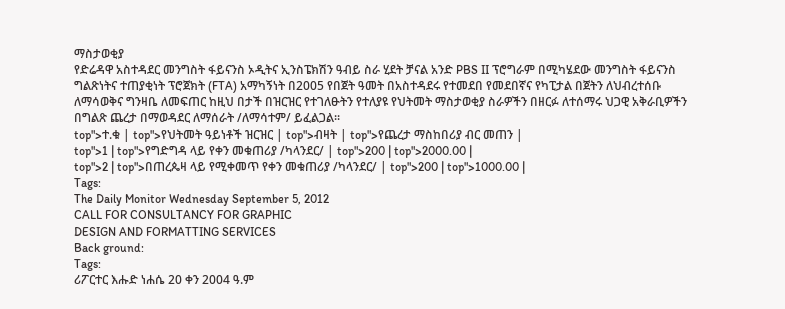ማስታወቂያ
የድሬዳዋ አስተዳደር መንግስት ፋይናንስ ኦዲትና ኢንስፔክሽን ዓብይ ስራ ሂደት ቻናል አንድ PBS II ፕሮግራም በሚካሄደው መንግስት ፋይናንስ ግልጽነትና ተጠያቂነት ፕሮጀክት (FTA) አማካኝነት በ2005 የበጀት ዓመት በአስተዳደሩ የተመደበ የመደበኛና የካፒታል በጀትን ለህብረተሰቡ ለማሳወቅና ግንዛቤ ለመፍጠር ከዚህ በታች በዝርዝር የተገለፁትን የተለያዩ የህትመት ማስታወቂያ ስራዎችን በዘርፉ ለተሰማሩ ህጋዊ አቅራቢዎችን በግልጽ ጨረታ በማወዳደር ለማሰራት /ለማሳተም/ ይፈልጋል፡፡
top">ተ.ቁ | top">የህትመት ዓይነቶች ዝርዝር | top">ብዛት | top">የጨረታ ማስከበሪያ ብር መጠን |
top">1 | top">የግድግዳ ላይ የቀን መቁጠሪያ /ካላንደር/ | top">200 | top">2000.00 |
top">2 | top">በጠረጴዛ ላይ የሚቀመጥ የቀን መቁጠሪያ /ካላንደር/ | top">200 | top">1000.00 |
Tags:
The Daily Monitor Wednesday September 5, 2012
CALL FOR CONSULTANCY FOR GRAPHIC
DESIGN AND FORMATTING SERVICES
Back ground:
Tags:
ሪፖርተር እሑድ ነሐሴ 20 ቀን 2004 ዓ.ም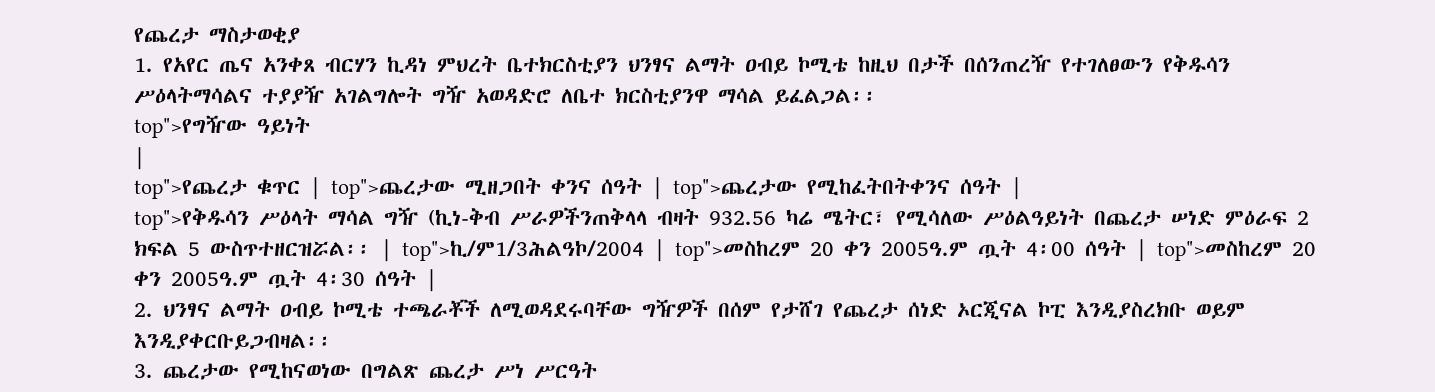የጨረታ ማስታወቂያ
1. የአየር ጤና አንቀጸ ብርሃን ኪዳነ ምህረት ቤተክርስቲያን ህንፃና ልማት ዐብይ ኮሚቴ ከዚህ በታች በሰንጠረዥ የተገለፀውን የቅዱሳን ሥዕላትማሳልና ተያያዥ አገልግሎት ግዥ አወዳድሮ ለቤተ ክርስቲያንዋ ማሳል ይፈልጋል፡፡
top">የግዥው ዓይነት
|
top">የጨረታ ቁጥር | top">ጨረታው ሚዘጋበት ቀንና ሰዓት | top">ጨረታው የሚከፈትበትቀንና ሰዓት |
top">የቅዱሳን ሥዕላት ማሳል ግዥ (ኪነ-ቅብ ሥራዎችንጠቅላላ ብዛት 932.56 ካሬ ሜትር፣ የሚሳለው ሥዕልዓይነት በጨረታ ሠነድ ምዕራፍ 2 ክፍል 5 ውስጥተዘርዝሯል፡፡ | top">ኪ/ም1/3ሕልዓኮ/2004 | top">መስከረም 20 ቀን 2005ዓ.ም ጧት 4፡00 ሰዓት | top">መስከረም 20 ቀን 2005ዓ.ም ጧት 4፡30 ሰዓት |
2. ህንፃና ልማት ዐብይ ኮሚቴ ተጫራቾች ለሚወዳደሩባቸው ግዥዎች በሰም የታሸገ የጨረታ ሰነድ ኦርጂናል ኮፒ እንዲያስረክቡ ወይም እንዲያቀርቡይጋብዛል፡፡
3. ጨረታው የሚከናወነው በግልጽ ጨረታ ሥነ ሥርዓት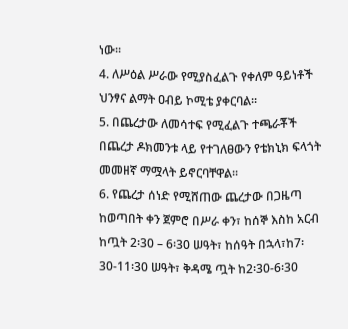ነው፡፡
4. ለሥዕል ሥራው የሚያስፈልጉ የቀለም ዓይነቶች ህንፃና ልማት ዐብይ ኮሚቴ ያቀርባል፡፡
5. በጨረታው ለመሳተፍ የሚፈልጉ ተጫራቾች በጨረታ ዶክመንቱ ላይ የተገለፀውን የቴክኒክ ፍላጎት መመዘኛ ማሟላት ይኖርባቸዋል፡፡
6. የጨረታ ሰነድ የሚሸጠው ጨረታው በጋዜጣ ከወጣበት ቀን ጀምሮ በሥራ ቀን፣ ከሰኞ እስከ አርብ ከጧት 2፡30 – 6፡30 ሠዓት፣ ከሰዓት በኋላ፣ከ7፡30-11፡30 ሠዓት፣ ቅዳሜ ጧት ከ2፡30-6፡30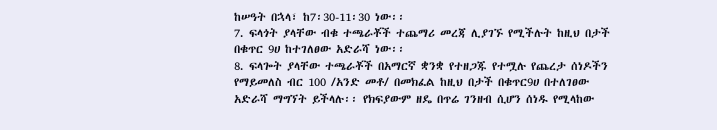ከሠዓት በኋላ፣ ከ7፡30-11፡30 ነው፡፡
7. ፍላጎት ያላቸው ብቁ ተጫራቾች ተጨማሪ መረጃ ሊያገኙ የሚችሉት ከዚህ በታች በቁጥር 9ሀ ከተገለፀው አድራሻ ነው፡፡
8. ፍላጐት ያላቸው ተጫራቾች በአማርኛ ቋንቋ የተዘጋጁ የተሟሉ የጨረታ ሰነዶችን የማይመለስ ብር 100 /አንድ መቶ/ በመክፈል ከዚህ በታች በቁጥር9ሀ በተለገፀው አድራሻ ማግኘት ይችላሉ፡፡ የክፍያውም ዘዴ በጥሬ ገንዘብ ሲሆን ሰነዱ የሚላከው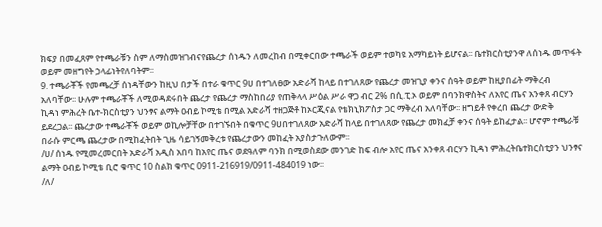ክፍያ በመፈጸም የተጫራቹን ስም ለማስመዝገብናየጨረታ ሰነዱን ለመረከብ በሚቀርበው ተጫራች ወይም ተወካዩ አማካይነት ይሆናል፡፡ ቤተክርስቲያንዋ ለሰነዱ መጥፋት ወይም መዘግየት ኃላፊነትየለባትም፡፡
9. ተጫራቾች የመጫረቻ ሰነዳቸውን ከዚህ በታች በተራ ቁጥር 9ሀ በተገለፀው አድራሻ ከላይ በተገለጸው የጨረታ መዝጊያ ቀንና ሰዓት ወይም ከዚያበፊት ማቅረብ አለባቸው፡፡ ሁሉም ተጫራቾች ለሚወዳደሩበት ጨረታ የጨረታ ማስከበሪያ የጠቅላላ ሥዕል ሥራ ዋጋ ብር 2% በሲ.ፒ.ኦ ወይም በባንክዋስትና ለአየር ጤና አንቀጸ ብርሃን ኪዳነ ምሕረት ቤተ-ክርስቲያን ህንፃና ልማት ዐብይ ኮሚቴ በሚል አድራሻ ተዘጋጅቶ ከኦርጂናል የቴክኒክፖስታ ጋር ማቅረብ አለባቸው፡፡ ዘግይቶ የቀረበ ጨረታ ውድቅ ይደረጋል፡፡ ጨረታው ተጫራቾች ወይም ወኪሎቻቸው በተገኙበት በቁጥር 9ሀበተገለጸው አድራሻ ከላይ በተገለጸው የጨረታ መክፈቻ ቀንና ሰዓት ይከፈታል፡፡ ሆኖም ተጫራቹ በራሱ ምርጫ ጨረታው በሚከፈትበት ጊዜ ሳይገኝመቅረቱ የጨረታውን መከፈት አያስታጉለውም፡፡
/ሀ/ ሰነዱ የሚመረመርበት አድራሻ አዲስ አበባ ከአየር ጤና ወደዓለም ባንክ በሚወስደው መንገድ ከፍ ብሎ አየር ጤና አንቀጸ ብርሃን ኪዳነ ምሕረትቤተክርስቲያን ህንፃና ልማት ዐብይ ኮሚቴ ቢሮ ቁጥር 10 ስልክ ቁጥር 0911-216919/0911-484019 ነው፡፡
/ለ/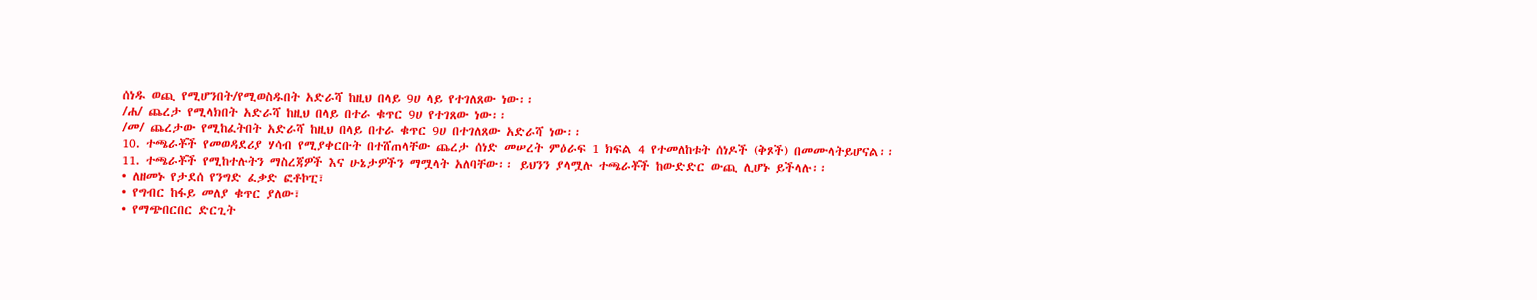ሰነዱ ወጪ የሚሆንበት/የሚወስዱበት አድራሻ ከዚህ በላይ 9ሀ ላይ የተገለጸው ነው፡፡
/ሐ/ ጨረታ የሚላክበት አድራሻ ከዚህ በላይ በተራ ቁጥር 9ሀ የተገጸው ነው፡፡
/መ/ ጨረታው የሚከፈትበት አድራሻ ከዚህ በላይ በተራ ቁጥር 9ሀ በተገለጸው አድራሻ ነው፡፡
10. ተጫራቾች የመወዳደሪያ ሃሳብ የሚያቀርቡት በተሸጠላቸው ጨረታ ሰነድ መሠረት ምዕራፍ 1 ክፍል 4 የተመለከቱት ሰነዶች (ቅጾች) በመሙላትይሆናል፡፡
11. ተጫራቾች የሚከተሉትን ማስረጃዎች እና ሁኔታዎችን ማሟላት አለባቸው፡፡ ይህንን ያላሟሉ ተጫራቾች ከውድድር ውጪ ሊሆኑ ይችላሉ፡፡
• ለዘመኑ የታደሰ የንግድ ፈቃድ ፎቶኮፒ፣
• የግብር ከፋይ መለያ ቁጥር ያለው፣
• የማጭበርበር ድርጊት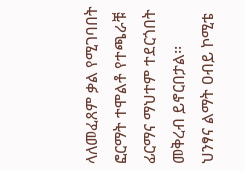ላለመፈጸም ቃል የሚገባበት ፎርማት ተሞልቶ የተጫራቹ ፊርማና ማህተም ተደርጎበት መቅረብ ይኖርበታል፡፡
ህንፃና ልማት ዐብይ ኮሚቴ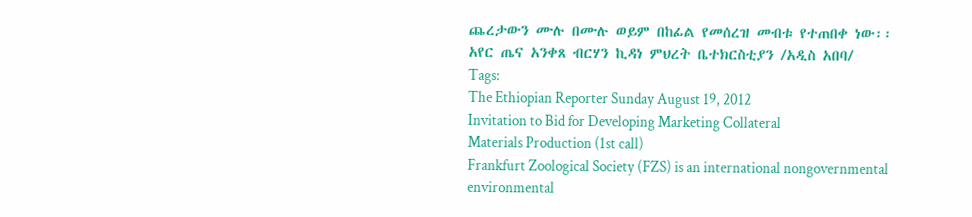ጨረታውን ሙሉ በሙሉ ወይም በከፊል የመሰረዝ መብቱ የተጠበቀ ነው፡፡
አየር ጤና አንቀጸ ብርሃን ኪዳነ ምህረት ቤተክርስቲያን /አዲስ አበባ/
Tags:
The Ethiopian Reporter Sunday August 19, 2012
Invitation to Bid for Developing Marketing Collateral
Materials Production (1st call)
Frankfurt Zoological Society (FZS) is an international nongovernmental environmental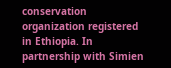conservation organization registered in Ethiopia. In partnership with Simien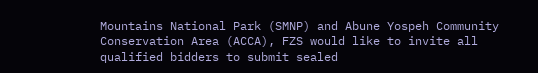Mountains National Park (SMNP) and Abune Yospeh Community Conservation Area (ACCA), FZS would like to invite all qualified bidders to submit sealed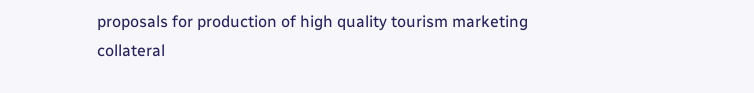proposals for production of high quality tourism marketing collateral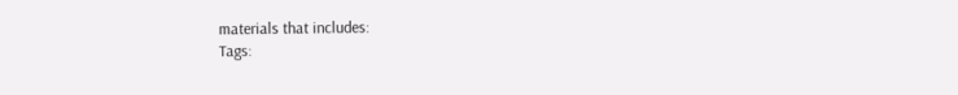materials that includes:
Tags: